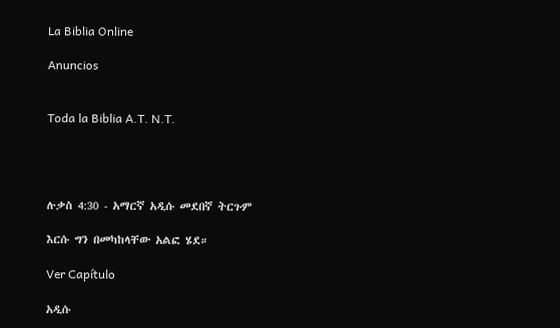La Biblia Online

Anuncios


Toda la Biblia A.T. N.T.




ሉቃስ 4:30 - አማርኛ አዲሱ መደበኛ ትርጉም

እርሱ ግን በመካከላቸው አልፎ ሄደ።

Ver Capítulo

አዲሱ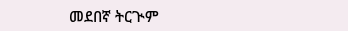መደበኛ ትርጒም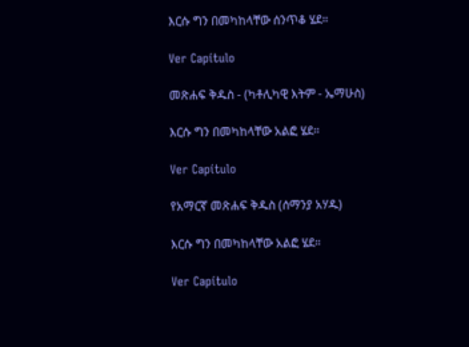እርሱ ግን በመካከላቸው ሰንጥቆ ሄደ።

Ver Capítulo

መጽሐፍ ቅዱስ - (ካቶሊካዊ እትም - ኤማሁስ)

እርሱ ግን በመካከላቸው አልፎ ሄደ።

Ver Capítulo

የአማርኛ መጽሐፍ ቅዱስ (ሰማንያ አሃዱ)

እርሱ ግን በመካከላቸው አልፎ ሄደ።

Ver Capítulo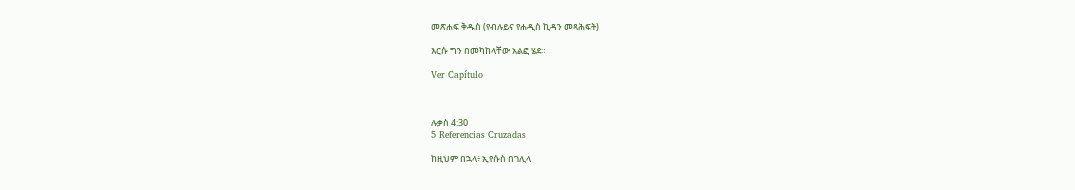መጽሐፍ ቅዱስ (የብሉይና የሐዲስ ኪዳን መጻሕፍት)

እርሱ ግን በመካከላቸው አልፎ ሄደ።

Ver Capítulo



ሉቃስ 4:30
5 Referencias Cruzadas

ከዚህም በኋላ፥ ኢየሱስ በገሊላ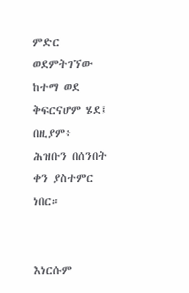ምድር ወደምትገኘው ከተማ ወደ ቅፍርናሆም ሄደ፤ በዚያም፥ ሕዝቡን በሰንበት ቀን ያስተምር ነበር።


እነርሱም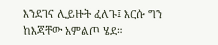እንደገና ሊይዙት ፈለጉ፤ እርሱ ግን ከእጃቸው አምልጦ ሄደ።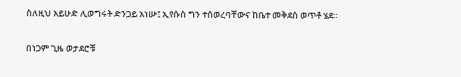ስለዚህ አይሁድ ሊወግሩት ድንጋይ አነሡ፤ ኢየሱስ ግን ተሰወረባቸውና ከቤተ መቅደስ ወጥቶ ሄደ።


በነጋም ጊዜ ወታደሮቹ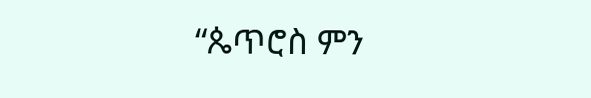“ጴጥሮስ ምን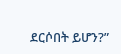ደርሶበት ይሆን?”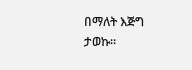በማለት እጅግ ታወኩ።